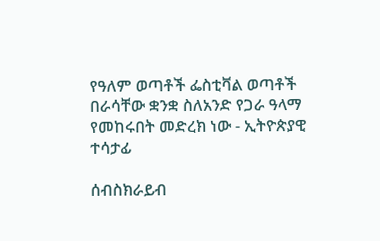የዓለም ወጣቶች ፌስቲቫል ወጣቶች በራሳቸው ቋንቋ ስለአንድ የጋራ ዓላማ የመከሩበት መድረክ ነው - ኢትዮጵያዊ ተሳታፊ

ሰብስክራይብ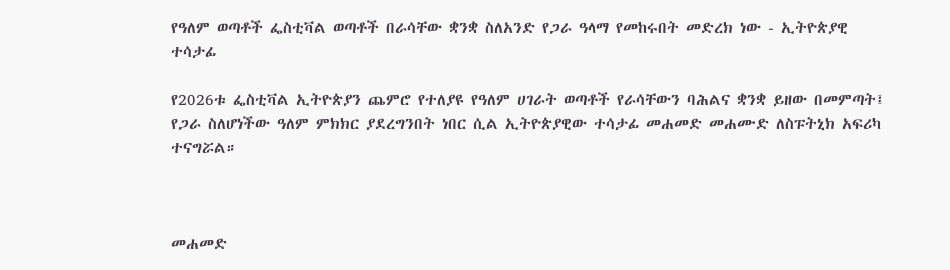የዓለም ወጣቶች ፌስቲቫል ወጣቶች በራሳቸው ቋንቋ ስለአንድ የጋራ ዓላማ የመከሩበት መድረክ ነው - ኢትዮጵያዊ ተሳታፊ

የ2026ቱ ፌስቲቫል ኢትዮጵያን ጨምሮ የተለያዩ የዓለም ሀገራት ወጣቶች የራሳቸውን ባሕልና ቋንቋ ይዘው በመምጣት፤ የጋራ ስለሆነችው ዓለም ምክክር ያደረግንበት ነበር ሲል ኢትዮጵያዊው ተሳታፊ መሐመድ መሐሙድ ለስፑትኒክ አፍሪካ ተናግሯል።



መሐመድ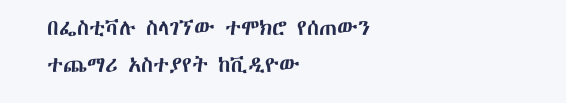በፌስቲቫሉ ስላገኘው ተሞክሮ የሰጠውን ተጨማሪ አስተያየት ከቪዲዮው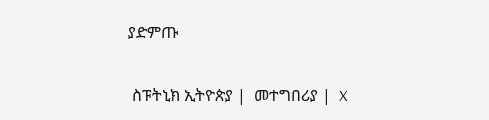ያድምጡ

 ስፑትኒክ ኢትዮጵያ |  መተግበሪያ |  X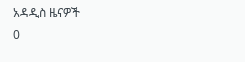አዳዲስ ዜናዎች
0